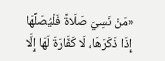«مَنْ نَسِيَ صَلَاةً فَلْيُصَلِّهَا إِذَا ذَكَرَهَا، لَا كَفَّارَةَ لَهَا إِلَّا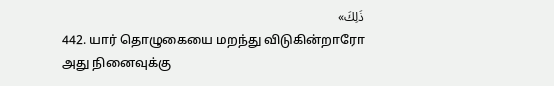ذَلِكَ»
442. யார் தொழுகையை மறந்து விடுகின்றாரோ அது நினைவுக்கு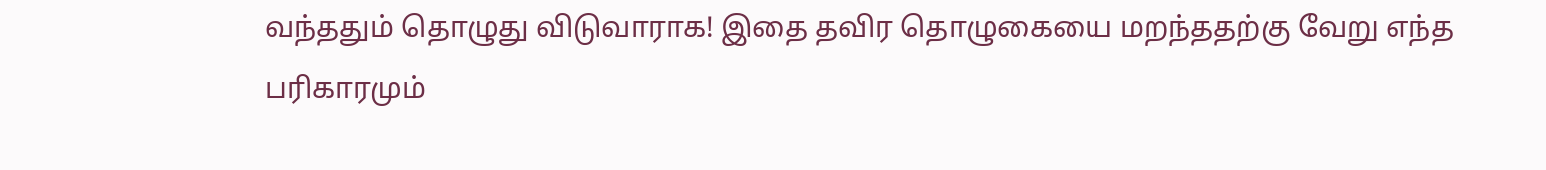வந்ததும் தொழுது விடுவாராக! இதை தவிர தொழுகையை மறந்ததற்கு வேறு எந்த பரிகாரமும்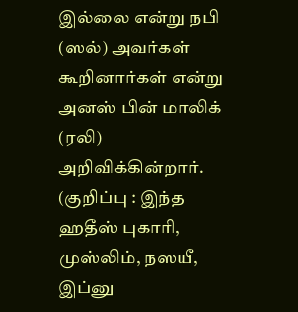இல்லை என்று நபி (ஸல்) அவர்கள் கூறினார்கள் என்று அனஸ் பின் மாலிக் (ரலி) அறிவிக்கின்றார்.
(குறிப்பு : இந்த ஹதீஸ் புகாரி, முஸ்லிம், நஸயீ, இப்னு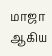மாஜா ஆகிய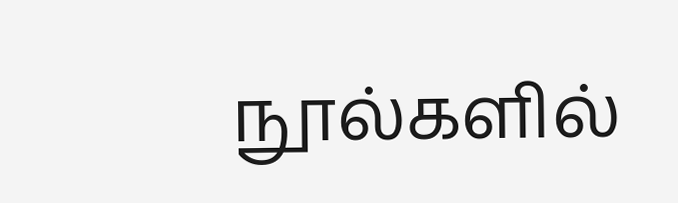நூல்களில்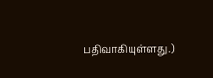பதிவாகியுள்ளது.)